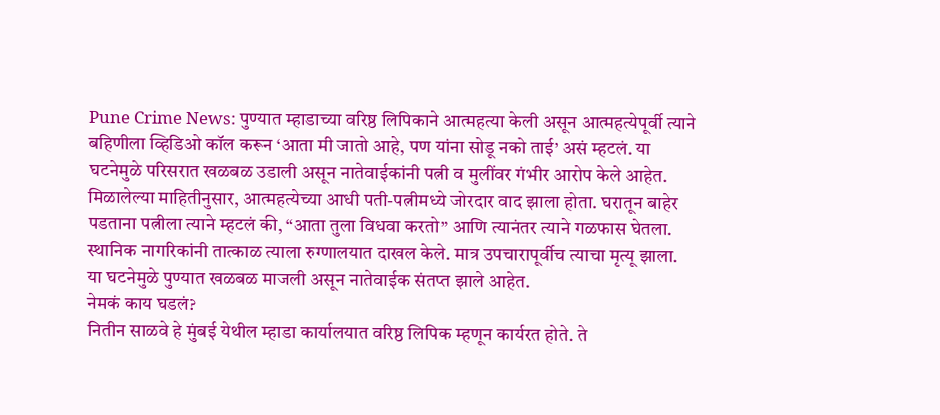Pune Crime News: पुण्यात म्हाडाच्या वरिष्ठ लिपिकाने आत्महत्या केली असून आत्महत्येपूर्वी त्याने बहिणीला व्हिडिओ कॉल करून ‘आता मी जातो आहे, पण यांना सोडू नको ताई’ असं म्हटलं. या घटनेमुळे परिसरात खळबळ उडाली असून नातेवाईकांनी पत्नी व मुलींवर गंभीर आरोप केले आहेत.
मिळालेल्या माहितीनुसार, आत्महत्येच्या आधी पती-पत्नीमध्ये जोरदार वाद झाला होता. घरातून बाहेर पडताना पत्नीला त्याने म्हटलं की, “आता तुला विधवा करतो” आणि त्यानंतर त्याने गळफास घेतला. स्थानिक नागरिकांनी तात्काळ त्याला रुग्णालयात दाखल केले. मात्र उपचारापूर्वीच त्याचा मृत्यू झाला. या घटनेमुळे पुण्यात खळबळ माजली असून नातेवाईक संतप्त झाले आहेत.
नेमकं काय घडलं?
नितीन साळवे हे मुंबई येथील म्हाडा कार्यालयात वरिष्ठ लिपिक म्हणून कार्यरत होते. ते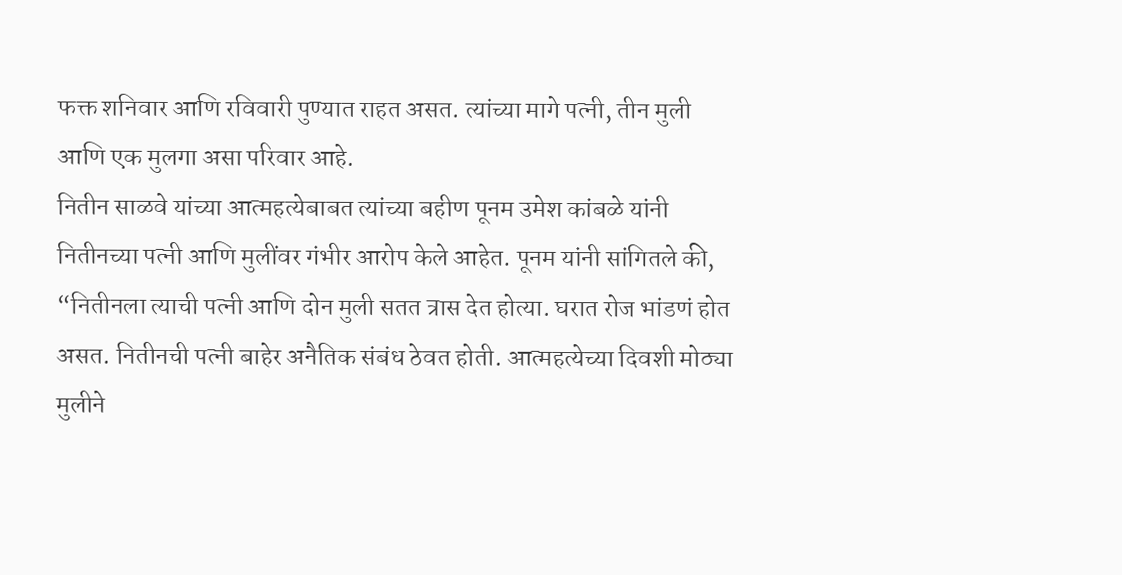फक्त शनिवार आणि रविवारी पुण्यात राहत असत. त्यांच्या मागे पत्नी, तीन मुली आणि एक मुलगा असा परिवार आहे.
नितीन साळवे यांच्या आत्महत्येबाबत त्यांच्या बहीण पूनम उमेश कांबळे यांनी नितीनच्या पत्नी आणि मुलींवर गंभीर आरोप केले आहेत. पूनम यांनी सांगितले की, “नितीनला त्याची पत्नी आणि दोन मुली सतत त्रास देत होत्या. घरात रोज भांडणं होत असत. नितीनची पत्नी बाहेर अनैतिक संबंध ठेवत होती. आत्महत्येच्या दिवशी मोठ्या मुलीने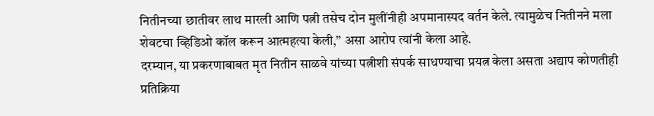नितीनच्या छातीवर लाथ मारली आणि पत्नी तसेच दोन मुलींनीही अपमानास्पद वर्तन केले. त्यामुळेच नितीनने मला शेवटचा व्हिडिओ कॉल करून आत्महत्या केली,” असा आरोप त्यांनी केला आहे.
दरम्यान, या प्रकरणाबाबत मृत नितीन साळवे यांच्या पत्नीशी संपर्क साधण्याचा प्रयत्न केला असता अद्याप कोणतीही प्रतिक्रिया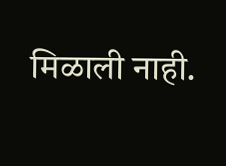मिळाली नाही.